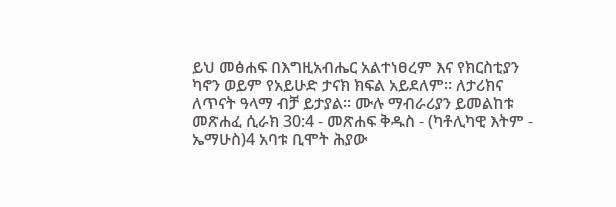ይህ መፅሐፍ በእግዚአብሔር አልተነፀረም እና የክርስቲያን ካኖን ወይም የአይሁድ ታናክ ክፍል አይደለም። ለታሪክና ለጥናት ዓላማ ብቻ ይታያል። ሙሉ ማብራሪያን ይመልከቱ መጽሐፈ ሲራክ 30:4 - መጽሐፍ ቅዱስ - (ካቶሊካዊ እትም - ኤማሁስ)4 አባቱ ቢሞት ሕያው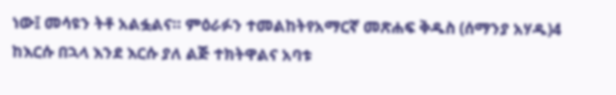ነው፤ መሳዩን ትቶ አልፏልና። ምዕራፉን ተመልከትየአማርኛ መጽሐፍ ቅዱስ (ሰማንያ አሃዱ)4 ከእርሱ በኋላ እንደ እርሱ ያለ ልጅ ተክትዋልና አባቱ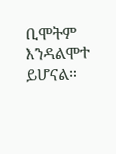ቢሞትም እንዳልሞተ ይሆናል።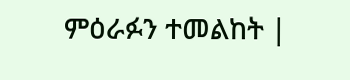ምዕራፉን ተመልከት |